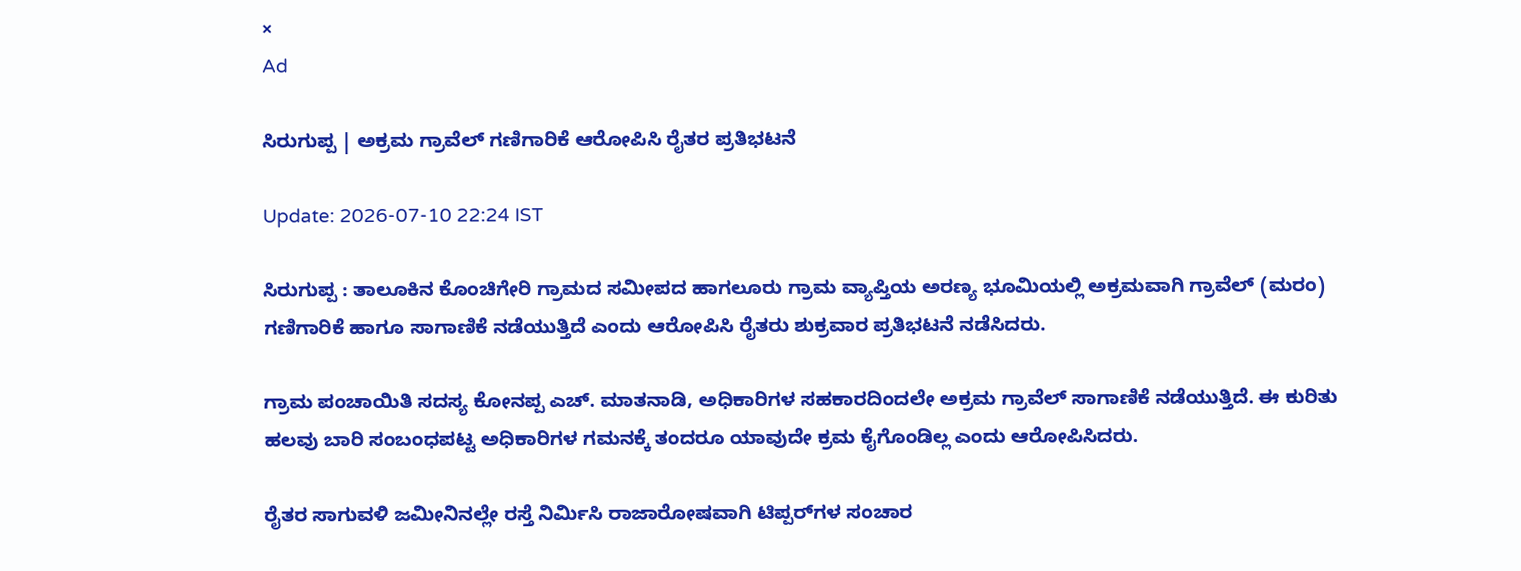×
Ad

ಸಿರುಗುಪ್ಪ | ಅಕ್ರಮ ಗ್ರಾವೆಲ್ ಗಣಿಗಾರಿಕೆ ಆರೋಪಿಸಿ ರೈತರ ಪ್ರತಿಭಟನೆ

Update: 2026-07-10 22:24 IST

ಸಿರುಗುಪ್ಪ : ತಾಲೂಕಿನ ಕೊಂಚಿಗೇರಿ ಗ್ರಾಮದ ಸಮೀಪದ ಹಾಗಲೂರು ಗ್ರಾಮ ವ್ಯಾಪ್ತಿಯ ಅರಣ್ಯ ಭೂಮಿಯಲ್ಲಿ ಅಕ್ರಮವಾಗಿ ಗ್ರಾವೆಲ್ (ಮರಂ) ಗಣಿಗಾರಿಕೆ ಹಾಗೂ ಸಾಗಾಣಿಕೆ ನಡೆಯುತ್ತಿದೆ ಎಂದು ಆರೋಪಿಸಿ ರೈತರು ಶುಕ್ರವಾರ ಪ್ರತಿಭಟನೆ ನಡೆಸಿದರು.

ಗ್ರಾಮ ಪಂಚಾಯಿತಿ ಸದಸ್ಯ ಕೋನಪ್ಪ ಎಚ್. ಮಾತನಾಡಿ, ಅಧಿಕಾರಿಗಳ ಸಹಕಾರದಿಂದಲೇ ಅಕ್ರಮ ಗ್ರಾವೆಲ್ ಸಾಗಾಣಿಕೆ ನಡೆಯುತ್ತಿದೆ. ಈ ಕುರಿತು ಹಲವು ಬಾರಿ ಸಂಬಂಧಪಟ್ಟ ಅಧಿಕಾರಿಗಳ ಗಮನಕ್ಕೆ ತಂದರೂ ಯಾವುದೇ ಕ್ರಮ ಕೈಗೊಂಡಿಲ್ಲ ಎಂದು ಆರೋಪಿಸಿದರು.

ರೈತರ ಸಾಗುವಳಿ ಜಮೀನಿನಲ್ಲೇ ರಸ್ತೆ ನಿರ್ಮಿಸಿ ರಾಜಾರೋಷವಾಗಿ ಟಿಪ್ಪರ್‌ಗಳ ಸಂಚಾರ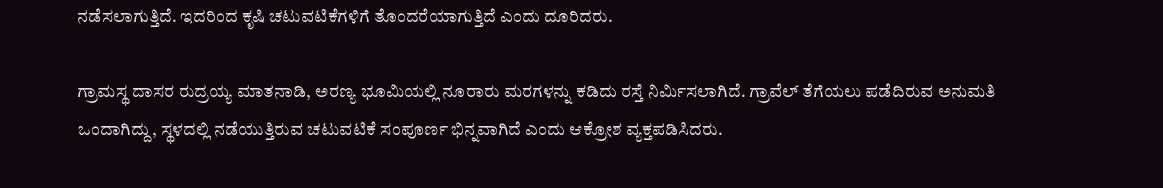ನಡೆಸಲಾಗುತ್ತಿದೆ. ಇದರಿಂದ ಕೃಷಿ ಚಟುವಟಿಕೆಗಳಿಗೆ ತೊಂದರೆಯಾಗುತ್ತಿದೆ ಎಂದು ದೂರಿದರು.

ಗ್ರಾಮಸ್ಥ ದಾಸರ ರುದ್ರಯ್ಯ ಮಾತನಾಡಿ, ಅರಣ್ಯ ಭೂಮಿಯಲ್ಲಿ ನೂರಾರು ಮರಗಳನ್ನು ಕಡಿದು ರಸ್ತೆ ನಿರ್ಮಿಸಲಾಗಿದೆ. ಗ್ರಾವೆಲ್ ತೆಗೆಯಲು ಪಡೆದಿರುವ ಅನುಮತಿ ಒಂದಾಗಿದ್ದು, ಸ್ಥಳದಲ್ಲಿ ನಡೆಯುತ್ತಿರುವ ಚಟುವಟಿಕೆ ಸಂಪೂರ್ಣ ಭಿನ್ನವಾಗಿದೆ ಎಂದು ಆಕ್ರೋಶ ವ್ಯಕ್ತಪಡಿಸಿದರು.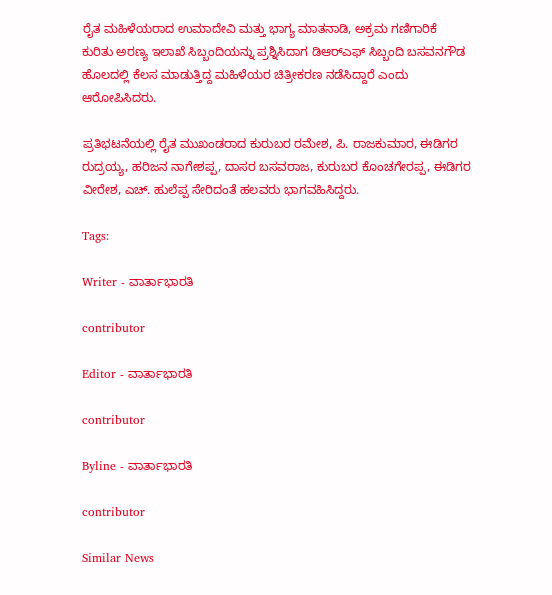ರೈತ ಮಹಿಳೆಯರಾದ ಉಮಾದೇವಿ ಮತ್ತು ಭಾಗ್ಯ ಮಾತನಾಡಿ, ಅಕ್ರಮ ಗಣಿಗಾರಿಕೆ ಕುರಿತು ಅರಣ್ಯ ಇಲಾಖೆ ಸಿಬ್ಬಂದಿಯನ್ನು ಪ್ರಶ್ನಿಸಿದಾಗ ಡಿಆರ್‌ಎಫ್ ಸಿಬ್ಬಂದಿ ಬಸವನಗೌಡ ಹೊಲದಲ್ಲಿ ಕೆಲಸ ಮಾಡುತ್ತಿದ್ದ ಮಹಿಳೆಯರ ಚಿತ್ರೀಕರಣ ನಡೆಸಿದ್ದಾರೆ ಎಂದು ಆರೋಪಿಸಿದರು.

ಪ್ರತಿಭಟನೆಯಲ್ಲಿ ರೈತ ಮುಖಂಡರಾದ ಕುರುಬರ ರಮೇಶ, ಪಿ. ರಾಜಕುಮಾರ, ಈಡಿಗರ ರುದ್ರಯ್ಯ, ಹರಿಜನ ನಾಗೇಶಪ್ಪ, ದಾಸರ ಬಸವರಾಜ, ಕುರುಬರ ಕೊಂಚಗೇರಪ್ಪ, ಈಡಿಗರ ವೀರೇಶ, ಎಚ್. ಹುಲೆಪ್ಪ ಸೇರಿದಂತೆ ಹಲವರು ಭಾಗವಹಿಸಿದ್ದರು.

Tags:

Writer - ವಾರ್ತಾಭಾರತಿ

contributor

Editor - ವಾರ್ತಾಭಾರತಿ

contributor

Byline - ವಾರ್ತಾಭಾರತಿ

contributor

Similar News